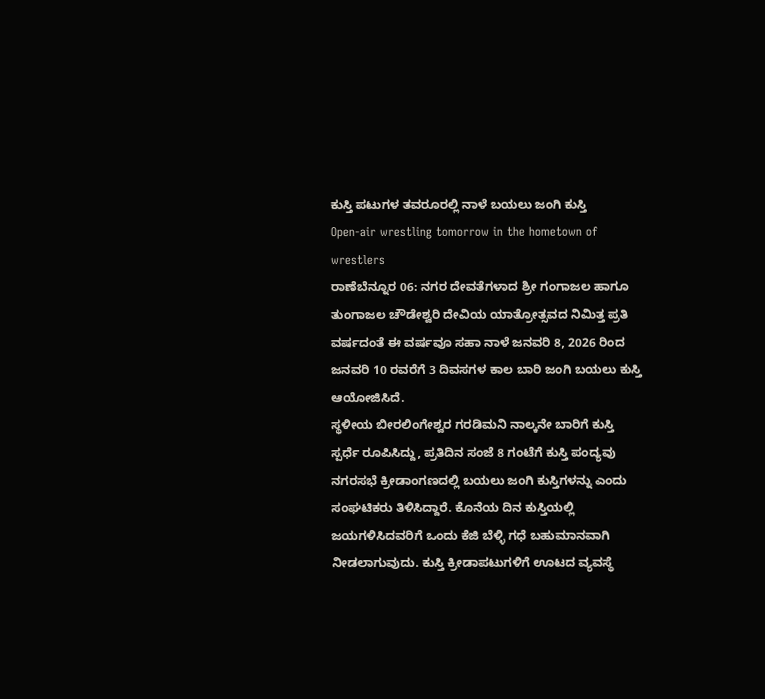ಕುಸ್ತಿ ಪಟುಗಳ ತವರೂರಲ್ಲಿ ನಾಳೆ ಬಯಲು ಜಂಗಿ ಕುಸ್ತಿ
Open-air wrestling tomorrow in the hometown of wrestlers
ರಾಣೆಬೆನ್ನೂರ 06: ನಗರ ದೇವತೆಗಳಾದ ಶ್ರೀ ಗಂಗಾಜಲ ಹಾಗೂ ತುಂಗಾಜಲ ಚೌಡೇಶ್ವರಿ ದೇವಿಯ ಯಾತ್ರೋತ್ಸವದ ನಿಮಿತ್ತ ಪ್ರತಿ ವರ್ಷದಂತೆ ಈ ವರ್ಷವೂ ಸಹಾ ನಾಳೆ ಜನವರಿ 8, 2026 ರಿಂದ ಜನವರಿ 10 ರವರೆಗೆ 3 ದಿವಸಗಳ ಕಾಲ ಬಾರಿ ಜಂಗಿ ಬಯಲು ಕುಸ್ತಿ ಆಯೋಜಿಸಿದೆ.
ಸ್ಥಳೀಯ ಬೀರಲಿಂಗೇಶ್ವರ ಗರಡಿಮನಿ ನಾಲ್ಕನೇ ಬಾರಿಗೆ ಕುಸ್ತಿ ಸ್ಪರ್ಧೆ ರೂಪಿಸಿದ್ದು, ಪ್ರತಿದಿನ ಸಂಜೆ 8 ಗಂಟೆಗೆ ಕುಸ್ತಿ ಪಂದ್ಯವು ನಗರಸಭೆ ಕ್ರೀಡಾಂಗಣದಲ್ಲಿ ಬಯಲು ಜಂಗಿ ಕುಸ್ತಿಗಳನ್ನು ಎಂದು ಸಂಘಟಿಕರು ತಿಳಿಸಿದ್ದಾರೆ. ಕೊನೆಯ ದಿನ ಕುಸ್ತಿಯಲ್ಲಿ ಜಯಗಳಿಸಿದವರಿಗೆ ಒಂದು ಕೆಜಿ ಬೆಳ್ಳಿ ಗಧೆ ಬಹುಮಾನವಾಗಿ ನೀಡಲಾಗುವುದು. ಕುಸ್ತಿ ಕ್ರೀಡಾಪಟುಗಳಿಗೆ ಊಟದ ವ್ಯವಸ್ಥೆ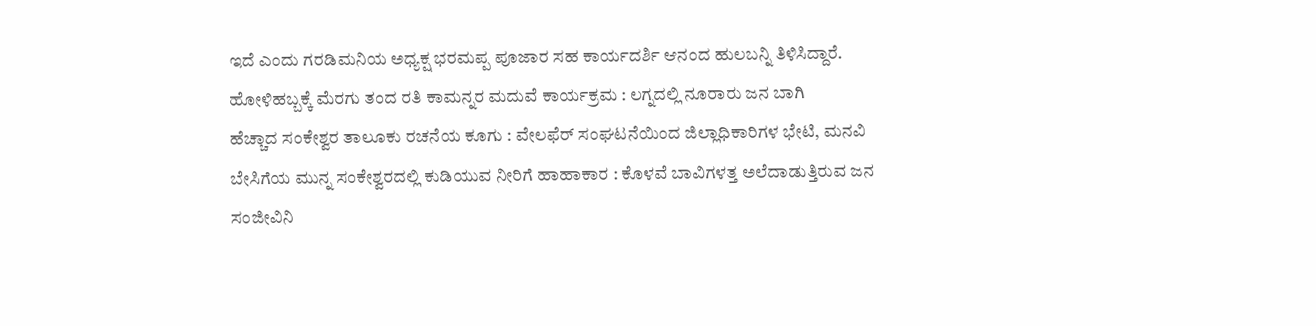ಇದೆ ಎಂದು ಗರಡಿಮನಿಯ ಅಧ್ಯಕ್ಷ ಭರಮಪ್ಪ ಪೂಜಾರ ಸಹ ಕಾರ್ಯದರ್ಶಿ ಆನಂದ ಹುಲಬನ್ನಿ ತಿಳಿಸಿದ್ದಾರೆ.
ಹೋಳಿಹಬ್ಬಕ್ಕೆ ಮೆರಗು ತಂದ ರತಿ ಕಾಮನ್ನರ ಮದುವೆ ಕಾರ್ಯಕ್ರಮ : ಲಗ್ನದಲ್ಲಿ ನೂರಾರು ಜನ ಬಾಗಿ
ಹೆಚ್ಚಾದ ಸಂಕೇಶ್ವರ ತಾಲೂಕು ರಚನೆಯ ಕೂಗು : ವೇಲಫೆರ್ ಸಂಘಟನೆಯಿಂದ ಜಿಲ್ಲಾಧಿಕಾರಿಗಳ ಭೇಟಿ, ಮನವಿ
ಬೇಸಿಗೆಯ ಮುನ್ನ ಸಂಕೇಶ್ವರದಲ್ಲಿ ಕುಡಿಯುವ ನೀರಿಗೆ ಹಾಹಾಕಾರ : ಕೊಳವೆ ಬಾವಿಗಳತ್ತ ಅಲೆದಾಡುತ್ತಿರುವ ಜನ
ಸಂಜೀವಿನಿ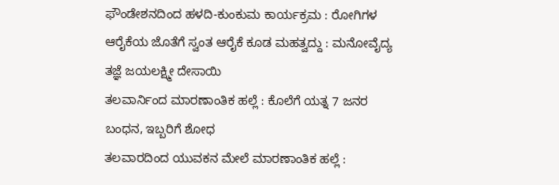ಫೌಂಡೇಶನದಿಂದ ಹಳದಿ-ಕುಂಕುಮ ಕಾರ್ಯಕ್ರಮ : ರೋಗಿಗಳ ಆರೈಕೆಯ ಜೊತೆಗೆ ಸ್ವಂತ ಆರೈಕೆ ಕೂಡ ಮಹತ್ವದ್ದು : ಮನೋವೈದ್ಯ ತಜ್ಞೆ ಜಯಲಕ್ಷ್ಮೀ ದೇಸಾಯಿ
ತಲವಾರ್ನಿಂದ ಮಾರಣಾಂತಿಕ ಹಲ್ಲೆ : ಕೊಲೆಗೆ ಯತ್ನ 7 ಜನರ ಬಂಧನ, ಇಬ್ಬರಿಗೆ ಶೋಧ
ತಲವಾರದಿಂದ ಯುವಕನ ಮೇಲೆ ಮಾರಣಾಂತಿಕ ಹಲ್ಲೆ :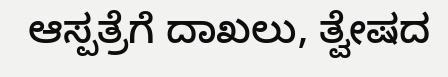ಆಸ್ಪತ್ರೆಗೆ ದಾಖಲು, ತ್ವೇಷದ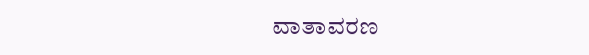ವಾತಾವರಣ